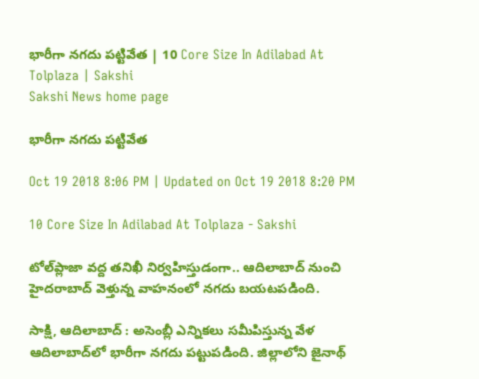భారీగా నగదు పట్టివేత | 10 Core Size In Adilabad At Tolplaza | Sakshi
Sakshi News home page

భారీగా నగదు పట్టివేత

Oct 19 2018 8:06 PM | Updated on Oct 19 2018 8:20 PM

10 Core Size In Adilabad At Tolplaza - Sakshi

టోల్‌ప్లాజా వద్ద తనిఖీ నిర్వహిస్తుడంగా.. ఆదిలాబాద్‌ నుంచి హైదరాబాద్‌ వెళ్తున్న వాహనంలో నగదు బయటపడింది.

సాక్షి, ఆదిలాబాద్‌ : అసెంబ్లీ ఎన్నికలు సమీపిస్తున్న వేళ ఆదిలాబాద్‌లో భారీగా నగదు పట్టుపడింది. జిల్లాలోని జైనాథ్‌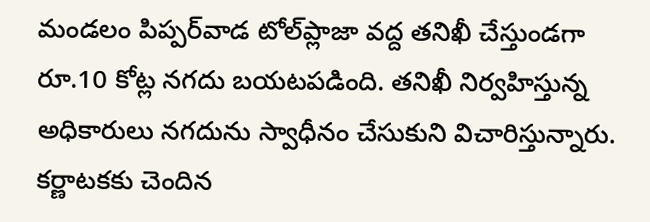మండలం పిప్పర్‌వాడ టోల్‌ప్లాజా వద్ద తనిఖీ చేస్తుండగా రూ.10 కోట్ల నగదు బయటపడింది. తనిఖీ నిర్వహిస్తున్న అధికారులు నగదును స్వాధీనం చేసుకుని విచారిస్తున్నారు. కర్ణాటకకు చెందిన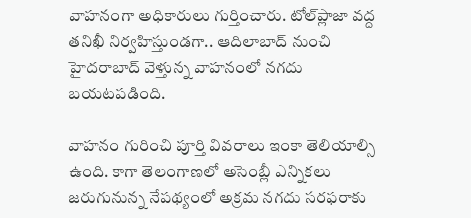వాహనంగా అధికారులు గుర్తించారు. టోల్‌ప్లాజా వద్ద తనిఖీ నిర్వహిస్తుండగా.. ఆదిలాబాద్‌ నుంచి హైదరాబాద్‌ వెళ్తున్న వాహనంలో నగదు బయటపడింది.

వాహనం గురించి పూర్తి వివరాలు ఇంకా తెలియాల్సి ఉంది. కాగా తెలంగాణలో అసెంబ్లీ ఎన్నికలు జరుగునున్న నేపథ్యంలో అక్రమ నగదు సరఫరాకు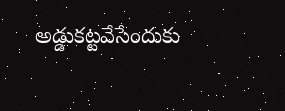అడ్డుకట్టవేసేందుకు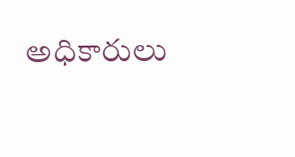అధికారులు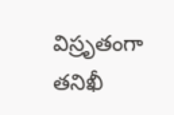విస్రృతంగా తనిఖీ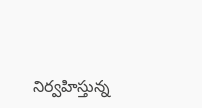నిర్వహిస్తున్న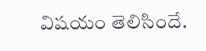విషయం తెలిసిందే.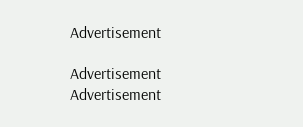Advertisement

Advertisement
Advertisement